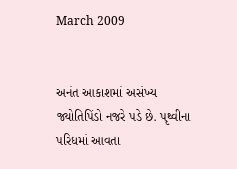March 2009


અનંત આકાશમાં અસંખ્ય જ્યોતિપિંડો નજરે પડે છે. પૃથ્વીના પરિધમાં આવતા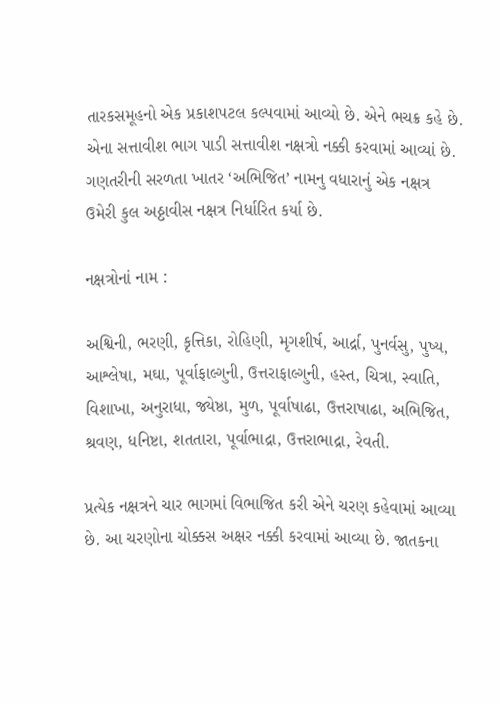તારકસમૂહનો એક પ્રકાશપટલ કલ્પવામાં આવ્યો છે. એને ભચક્ર કહે છે. એના સત્તાવીશ ભાગ પાડી સત્તાવીશ નક્ષત્રો નક્કી કરવામાં આવ્યાં છે. ગણતરીની સરળતા ખાતર ‘અભિજિત’ નામનુ વધારાનું એક નક્ષત્ર ઉમેરી કુલ અઠ્ઠાવીસ નક્ષત્ર નિર્ધારિત કર્યા છે.

નક્ષત્રોનાં નામ :

અશ્વિની, ભરણી, કૃત્તિકા, રોહિણી, મૃગશીર્ષ, આર્દ્રા, પુનર્વસુ, પુષ્ય, આશ્લેષા, મઘા, પૂર્વાફાલ્ગુની, ઉત્તરાફાલ્ગુની, હસ્ત, ચિત્રા, સ્વાતિ, વિશાખા, અનુરાધા, જ્યેષ્ઠા, મુળ, પૂર્વાષાઢા, ઉત્તરાષાઢા, અભિજિત, શ્રવણ, ધનિષ્ટા, શતતારા, પૂર્વાભાદ્રા, ઉત્તરાભાદ્રા, રેવતી.

પ્રત્યેક નક્ષત્રને ચાર ભાગમાં વિભાજિત કરી એને ચરણ કહેવામાં આવ્યા છે. આ ચરણોના ચોક્કસ અક્ષર નક્કી કરવામાં આવ્યા છે. જાતકના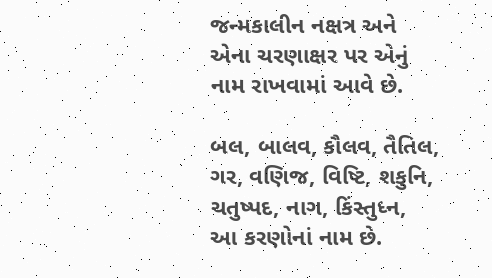જન્મકાલીન નક્ષત્ર અને એના ચરણાક્ષર પર એનું નામ રાખવામાં આવે છે.

બલ, બાલવ, કૌલવ, તૈતિલ, ગર, વણિજ, વિષ્ટિ, શકુનિ, ચતુષ્પદ, નાગ, કિંસ્તુધ્ન,  આ કરણોનાં નામ છે.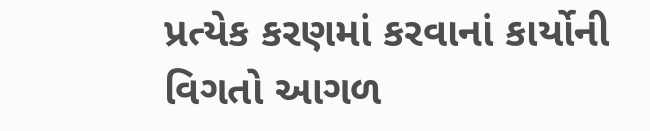પ્રત્યેક કરણમાં કરવાનાં કાર્યોની વિગતો આગળ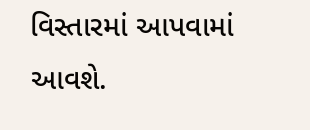વિસ્તારમાં આપવામાં આવશે.